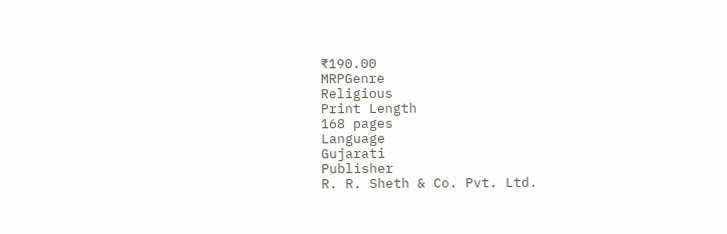₹190.00
MRPGenre
Religious
Print Length
168 pages
Language
Gujarati
Publisher
R. R. Sheth & Co. Pvt. Ltd.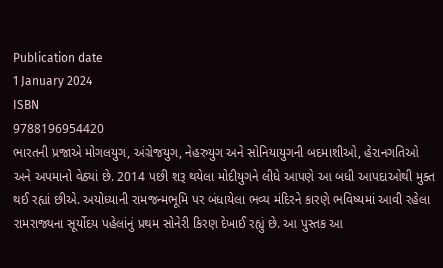Publication date
1 January 2024
ISBN
9788196954420
ભારતની પ્રજાએ મોગલયુગ, અંગ્રેજયુગ, નેહરુયુગ અને સોનિયાયુગની બદમાશીઓ, હેરાનગતિઓ અને અપમાનો વેઠ્યાં છે. 2014 પછી શરૂ થયેલા મોદીયુગને લીધે આપણે આ બધી આપદાઓથી મુક્ત થઈ રહ્યાં છીએ. અયોધ્યાની રામજન્મભૂમિ પર બંધાયેલા ભવ્ય મંદિરને કારણે ભવિષ્યમાં આવી રહેલા રામરાજ્યના સૂર્યોદય પહેલાંનું પ્રથમ સોનેરી કિરણ દેખાઈ રહ્યું છે. આ પુસ્તક આ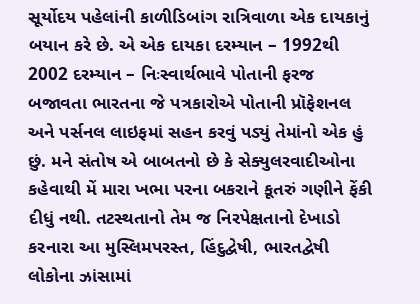સૂર્યોદય પહેલાંની કાળીડિબાંગ રાત્રિવાળા એક દાયકાનું બયાન કરે છે. એ એક દાયકા દરમ્યાન – 1992થી 2002 દરમ્યાન – નિઃસ્વાર્થભાવે પોતાની ફરજ બજાવતા ભારતના જે પત્રકારોએ પોતાની પ્રૉફેશનલ અને પર્સનલ લાઇફમાં સહન કરવું પડ્યું તેમાંનો એક હું છું. મને સંતોષ એ બાબતનો છે કે સેક્યુલરવાદીઓના કહેવાથી મેં મારા ખભા પરના બકરાને કૂતરું ગણીને ફેંકી દીધું નથી. તટસ્થતાનો તેમ જ નિરપેક્ષતાનો દેખાડો કરનારા આ મુસ્લિમપરસ્ત, હિંદુદ્વેષી, ભારતદ્વેષી લોકોના ઝાંસામાં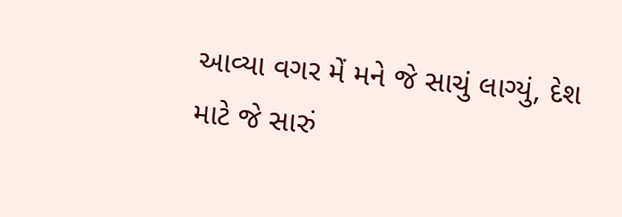આવ્યા વગર મેં મને જે સાચું લાગ્યું, દેશ માટે જે સારું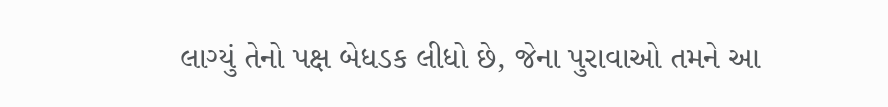લાગ્યું તેનો પક્ષ બેધડક લીધો છે, જેના પુરાવાઓ તમને આ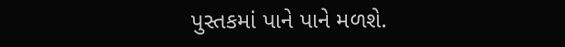પુસ્તકમાં પાને પાને મળશે.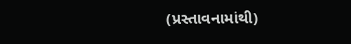(પ્રસ્તાવનામાંથી)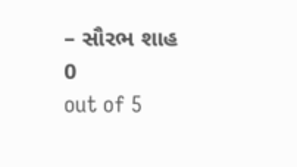– સૌરભ શાહ
0
out of 5